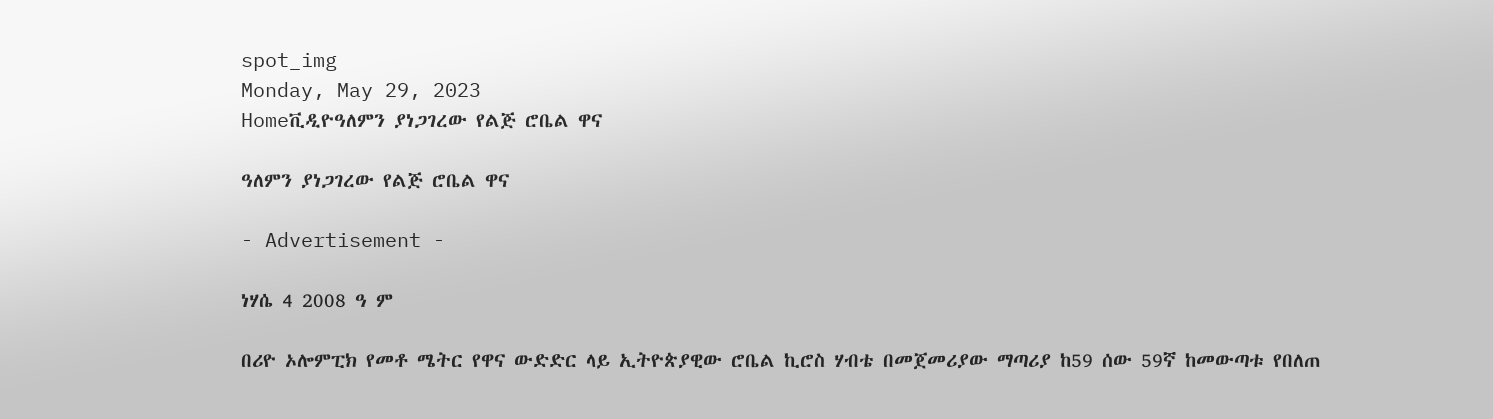spot_img
Monday, May 29, 2023
Homeቪዲዮዓለምን ያነጋገረው የልጅ ሮቤል ዋና

ዓለምን ያነጋገረው የልጅ ሮቤል ዋና

- Advertisement -

ነሃሴ 4 2008 ዓ ም

በሪዮ ኦሎምፒክ የመቶ ሜትር የዋና ውድድር ላይ ኢትዮጵያዊው ሮቤል ኪሮስ ሃብቴ በመጀመሪያው ማጣሪያ ከ59 ሰው 59ኛ ከመውጣቱ የበለጠ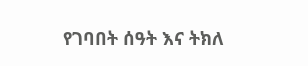የገባበት ሰዓት እና ትክለ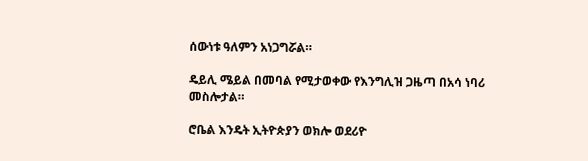ሰውነቱ ዓለምን አነጋግሯል።

ዴይሊ ሜይል በመባል የሚታወቀው የእንግሊዝ ጋዜጣ በአሳ ነባሪ መስሎታል።

ሮቤል እንዴት ኢትዮጵያን ወክሎ ወደሪዮ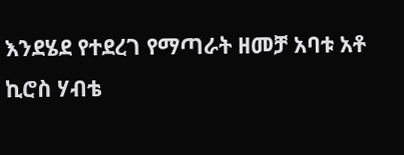እንደሄደ የተደረገ የማጣራት ዘመቻ አባቱ አቶ ኪሮስ ሃብቴ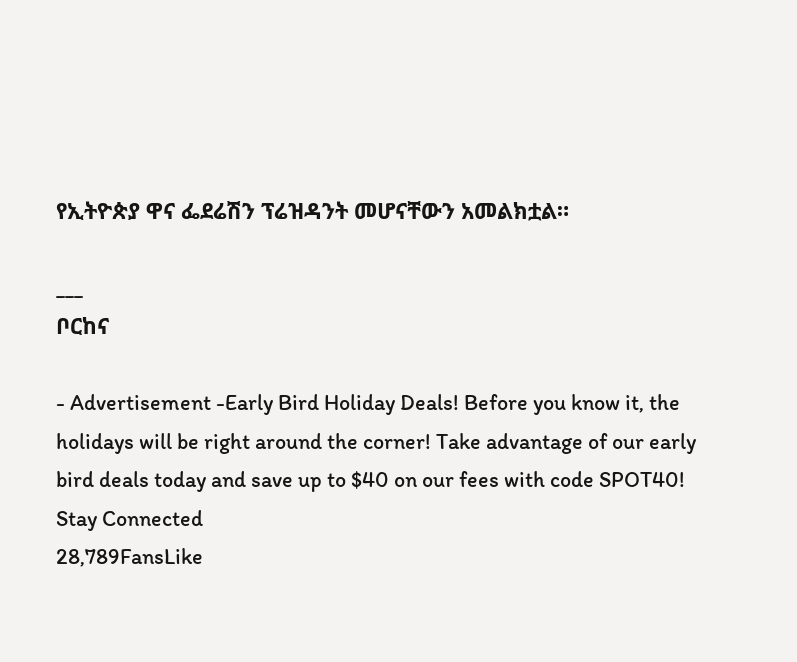የኢትዮጵያ ዋና ፌደሬሽን ፕሬዝዳንት መሆናቸውን አመልክቷል።

___
ቦርከና

- Advertisement -Early Bird Holiday Deals! Before you know it, the holidays will be right around the corner! Take advantage of our early bird deals today and save up to $40 on our fees with code SPOT40!
Stay Connected
28,789FansLike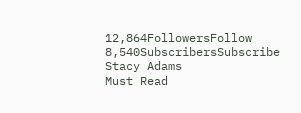12,864FollowersFollow
8,540SubscribersSubscribe
Stacy Adams
Must Read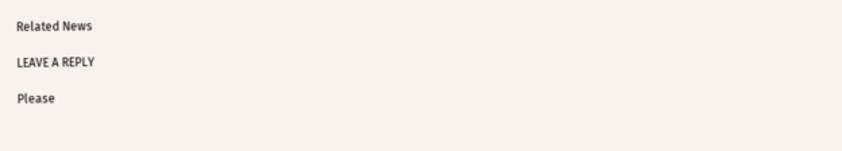Related News

LEAVE A REPLY

Please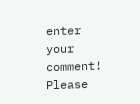enter your comment!
Please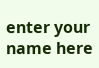enter your name here